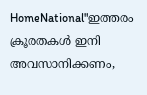HomeNational"ഇത്തരം ക്രൂരതകൾ ഇനി അവസാനിക്കണം,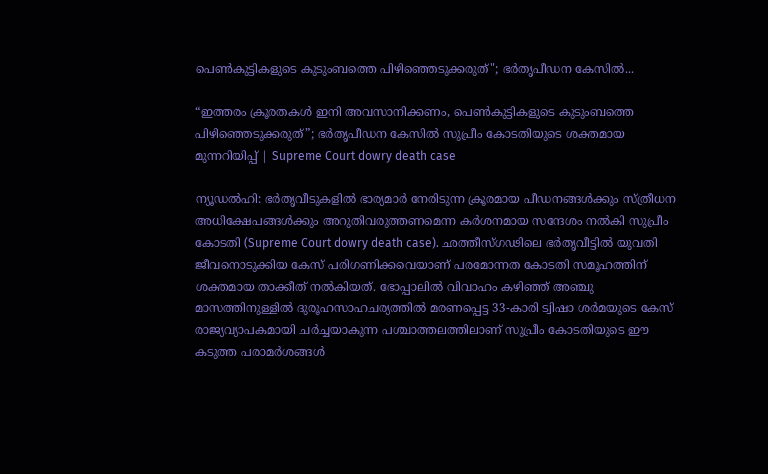പെൺകുട്ടികളുടെ കുടുംബത്തെ പിഴിഞ്ഞെടുക്കരുത്"; ഭർതൃപീഡന കേസിൽ...

“ഇത്തരം ക്രൂരതകൾ ഇനി അവസാനിക്കണം, പെൺകുട്ടികളുടെ കുടുംബത്തെ പിഴിഞ്ഞെടുക്കരുത്”; ഭർതൃപീഡന കേസിൽ സുപ്രീം കോടതിയുടെ ശക്തമായ മുന്നറിയിപ്പ് | Supreme Court dowry death case

ന്യൂഡൽഹി: ഭർതൃവീടുകളിൽ ഭാര്യമാർ നേരിടുന്ന ക്രൂരമായ പീഡനങ്ങൾക്കും സ്ത്രീധന അധിക്ഷേപങ്ങൾക്കും അറുതിവരുത്തണമെന്ന കർശനമായ സന്ദേശം നൽകി സുപ്രീം കോടതി (Supreme Court dowry death case). ഛത്തീസ്ഗഢിലെ ഭർതൃവീട്ടിൽ യുവതി ജീവനൊടുക്കിയ കേസ് പരിഗണിക്കവെയാണ് പരമോന്നത കോടതി സമൂഹത്തിന് ശക്തമായ താക്കീത് നൽകിയത്. ഭോപ്പാലിൽ വിവാഹം കഴിഞ്ഞ് അഞ്ചു മാസത്തിനുള്ളിൽ ദുരൂഹസാഹചര്യത്തിൽ മരണപ്പെട്ട 33-കാരി ട്വിഷാ ശർമയുടെ കേസ് രാജ്യവ്യാപകമായി ചർച്ചയാകുന്ന പശ്ചാത്തലത്തിലാണ് സുപ്രീം കോടതിയുടെ ഈ കടുത്ത പരാമർശങ്ങൾ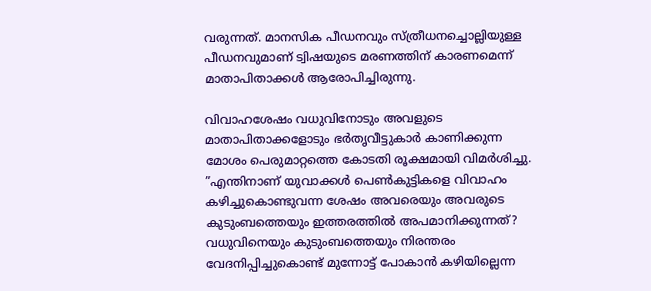വരുന്നത്. മാനസിക പീഡനവും സ്ത്രീധനച്ചൊല്ലിയുള്ള പീഡനവുമാണ് ട്വിഷയുടെ മരണത്തിന് കാരണമെന്ന് മാതാപിതാക്കൾ ആരോപിച്ചിരുന്നു.

വിവാഹശേഷം വധുവിനോടും അവളുടെ മാതാപിതാക്കളോടും ഭർതൃവീട്ടുകാർ കാണിക്കുന്ന മോശം പെരുമാറ്റത്തെ കോടതി രൂക്ഷമായി വിമർശിച്ചു. ”എന്തിനാണ് യുവാക്കൾ പെൺകുട്ടികളെ വിവാഹം കഴിച്ചുകൊണ്ടുവന്ന ശേഷം അവരെയും അവരുടെ കുടുംബത്തെയും ഇത്തരത്തിൽ അപമാനിക്കുന്നത്? വധുവിനെയും കുടുംബത്തെയും നിരന്തരം വേദനിപ്പിച്ചുകൊണ്ട് മുന്നോട്ട് പോകാൻ കഴിയില്ലെന്ന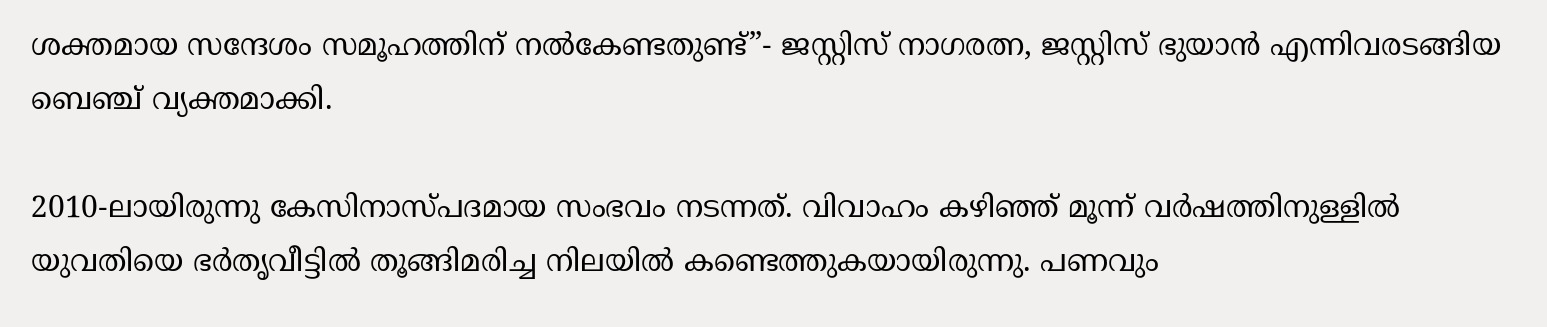ശക്തമായ സന്ദേശം സമൂഹത്തിന് നൽകേണ്ടതുണ്ട്”- ജസ്റ്റിസ് നാഗരത്ന, ജസ്റ്റിസ് ഭുയാൻ എന്നിവരടങ്ങിയ ബെഞ്ച് വ്യക്തമാക്കി.

2010-ലായിരുന്നു കേസിനാസ്പദമായ സംഭവം നടന്നത്. വിവാഹം കഴിഞ്ഞ് മൂന്ന് വർഷത്തിനുള്ളിൽ യുവതിയെ ഭർതൃവീട്ടിൽ തൂങ്ങിമരിച്ച നിലയിൽ കണ്ടെത്തുകയായിരുന്നു. പണവും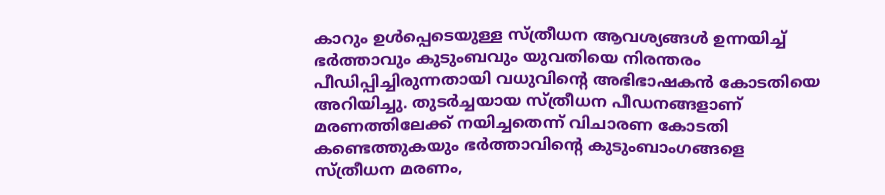കാറും ഉൾപ്പെടെയുള്ള സ്ത്രീധന ആവശ്യങ്ങൾ ഉന്നയിച്ച് ഭർത്താവും കുടുംബവും യുവതിയെ നിരന്തരം പീഡിപ്പിച്ചിരുന്നതായി വധുവിന്റെ അഭിഭാഷകൻ കോടതിയെ അറിയിച്ചു. തുടർച്ചയായ സ്ത്രീധന പീഡനങ്ങളാണ് മരണത്തിലേക്ക് നയിച്ചതെന്ന് വിചാരണ കോടതി കണ്ടെത്തുകയും ഭർത്താവിന്റെ കുടുംബാംഗങ്ങളെ സ്ത്രീധന മരണം,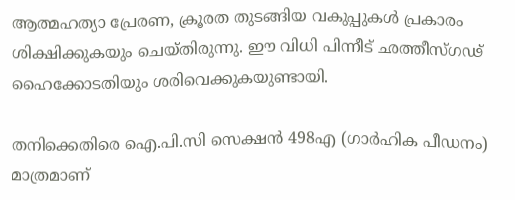ആത്മഹത്യാ പ്രേരണ, ക്രൂരത തുടങ്ങിയ വകുപ്പുകൾ പ്രകാരം ശിക്ഷിക്കുകയും ചെയ്തിരുന്നു. ഈ വിധി പിന്നീട് ഛത്തീസ്ഗഢ് ഹൈക്കോടതിയും ശരിവെക്കുകയുണ്ടായി.

തനിക്കെതിരെ ഐ.പി.സി സെക്ഷൻ 498എ (ഗാർഹിക പീഡനം) മാത്രമാണ്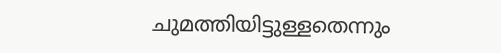ചുമത്തിയിട്ടുള്ളതെന്നും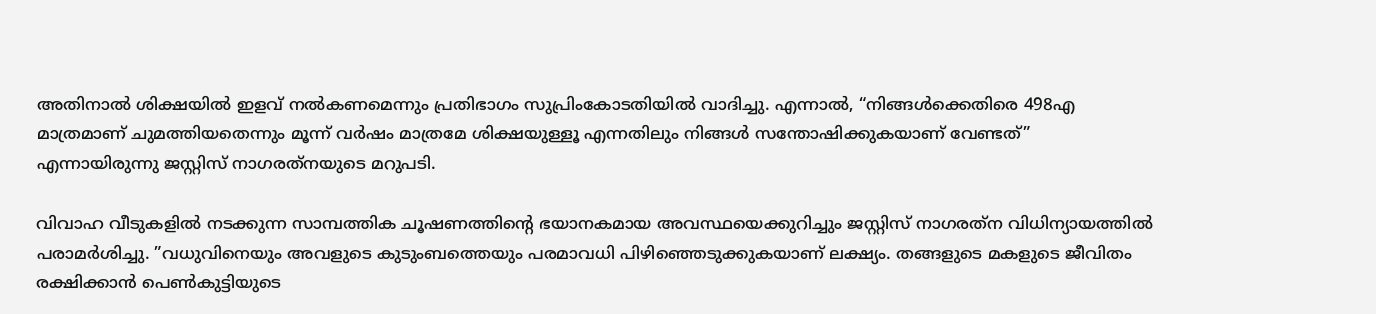അതിനാൽ ശിക്ഷയിൽ ഇളവ് നൽകണമെന്നും പ്രതിഭാഗം സുപ്രിംകോടതിയിൽ വാദിച്ചു. എന്നാൽ, “നിങ്ങൾക്കെതിരെ 498എ മാത്രമാണ് ചുമത്തിയതെന്നും മൂന്ന് വർഷം മാത്രമേ ശിക്ഷയുള്ളൂ എന്നതിലും നിങ്ങൾ സന്തോഷിക്കുകയാണ് വേണ്ടത്” എന്നായിരുന്നു ജസ്റ്റിസ് നാഗരത്‌നയുടെ മറുപടി.

വിവാഹ വീടുകളിൽ നടക്കുന്ന സാമ്പത്തിക ചൂഷണത്തിന്റെ ഭയാനകമായ അവസ്ഥയെക്കുറിച്ചും ജസ്റ്റിസ് നാഗരത്‌ന വിധിന്യായത്തിൽ പരാമർശിച്ചു. ”വധുവിനെയും അവളുടെ കുടുംബത്തെയും പരമാവധി പിഴിഞ്ഞെടുക്കുകയാണ് ലക്ഷ്യം. തങ്ങളുടെ മകളുടെ ജീവിതം രക്ഷിക്കാൻ പെൺകുട്ടിയുടെ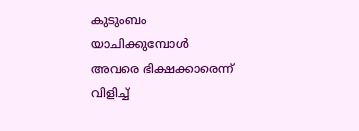കുടുംബം യാചിക്കുമ്പോൾ അവരെ ഭിക്ഷക്കാരെന്ന് വിളിച്ച്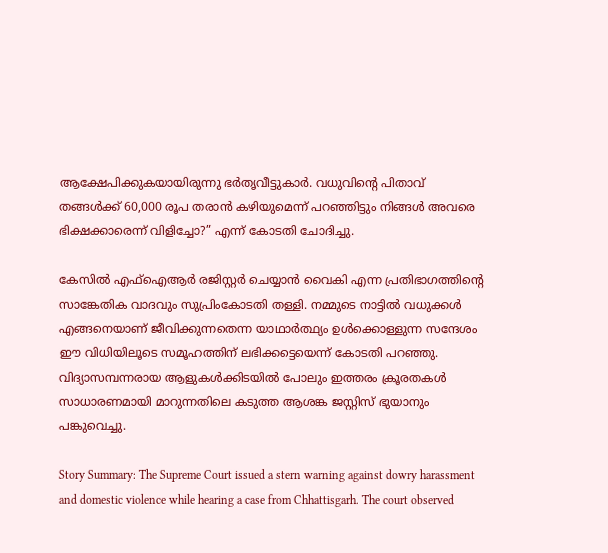ആക്ഷേപിക്കുകയായിരുന്നു ഭർതൃവീട്ടുകാർ. വധുവിന്റെ പിതാവ് തങ്ങൾക്ക് 60,000 രൂപ തരാൻ കഴിയുമെന്ന് പറഞ്ഞിട്ടും നിങ്ങൾ അവരെ ഭിക്ഷക്കാരെന്ന് വിളിച്ചോ?” എന്ന് കോടതി ചോദിച്ചു.

കേസിൽ എഫ്‌ഐആർ രജിസ്റ്റർ ചെയ്യാൻ വൈകി എന്ന പ്രതിഭാഗത്തിന്റെ സാങ്കേതിക വാദവും സുപ്രിംകോടതി തള്ളി. നമ്മുടെ നാട്ടിൽ വധുക്കൾ എങ്ങനെയാണ് ജീവിക്കുന്നതെന്ന യാഥാർത്ഥ്യം ഉൾക്കൊള്ളുന്ന സന്ദേശം ഈ വിധിയിലൂടെ സമൂഹത്തിന് ലഭിക്കട്ടെയെന്ന് കോടതി പറഞ്ഞു. വിദ്യാസമ്പന്നരായ ആളുകൾക്കിടയിൽ പോലും ഇത്തരം ക്രൂരതകൾ സാധാരണമായി മാറുന്നതിലെ കടുത്ത ആശങ്ക ജസ്റ്റിസ് ഭുയാനും പങ്കുവെച്ചു.

Story Summary: The Supreme Court issued a stern warning against dowry harassment and domestic violence while hearing a case from Chhattisgarh. The court observed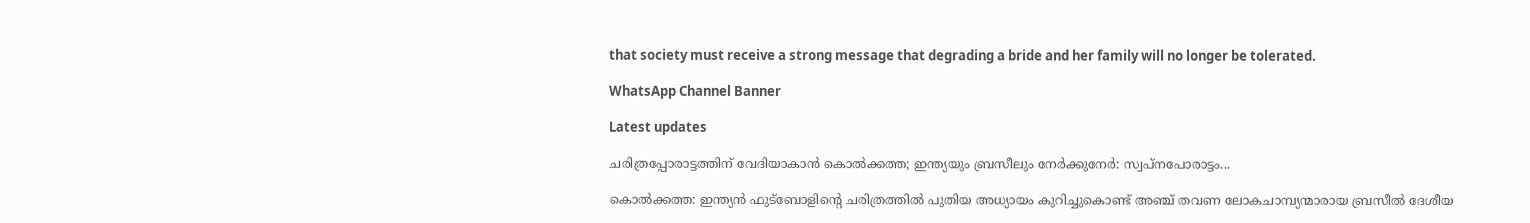that society must receive a strong message that degrading a bride and her family will no longer be tolerated.

WhatsApp Channel Banner

Latest updates

ചരിത്രപ്പോരാട്ടത്തിന് വേദിയാകാൻ കൊൽക്കത്ത; ഇന്ത്യയും ബ്രസീലും നേർക്കുനേർ: സ്വപ്നപോരാട്ടം...

കൊൽക്കത്ത: ഇന്ത്യൻ ഫുട്ബോളിന്റെ ചരിത്രത്തിൽ പുതിയ അധ്യായം കുറിച്ചുകൊണ്ട് അഞ്ച് തവണ ലോകചാമ്പ്യന്മാരായ ബ്രസീൽ ദേശീയ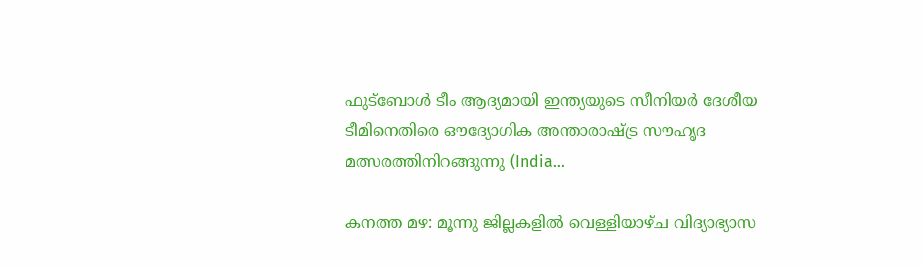ഫുട്ബോൾ ടീം ആദ്യമായി ഇന്ത്യയുടെ സീനിയർ ദേശീയ ടീമിനെതിരെ ഔദ്യോഗിക അന്താരാഷ്ട്ര സൗഹൃദ മത്സരത്തിനിറങ്ങുന്നു (India...

കനത്ത മഴ: മൂന്നു ജില്ലകളിൽ വെള്ളിയാഴ്ച വിദ്യാഭ്യാസ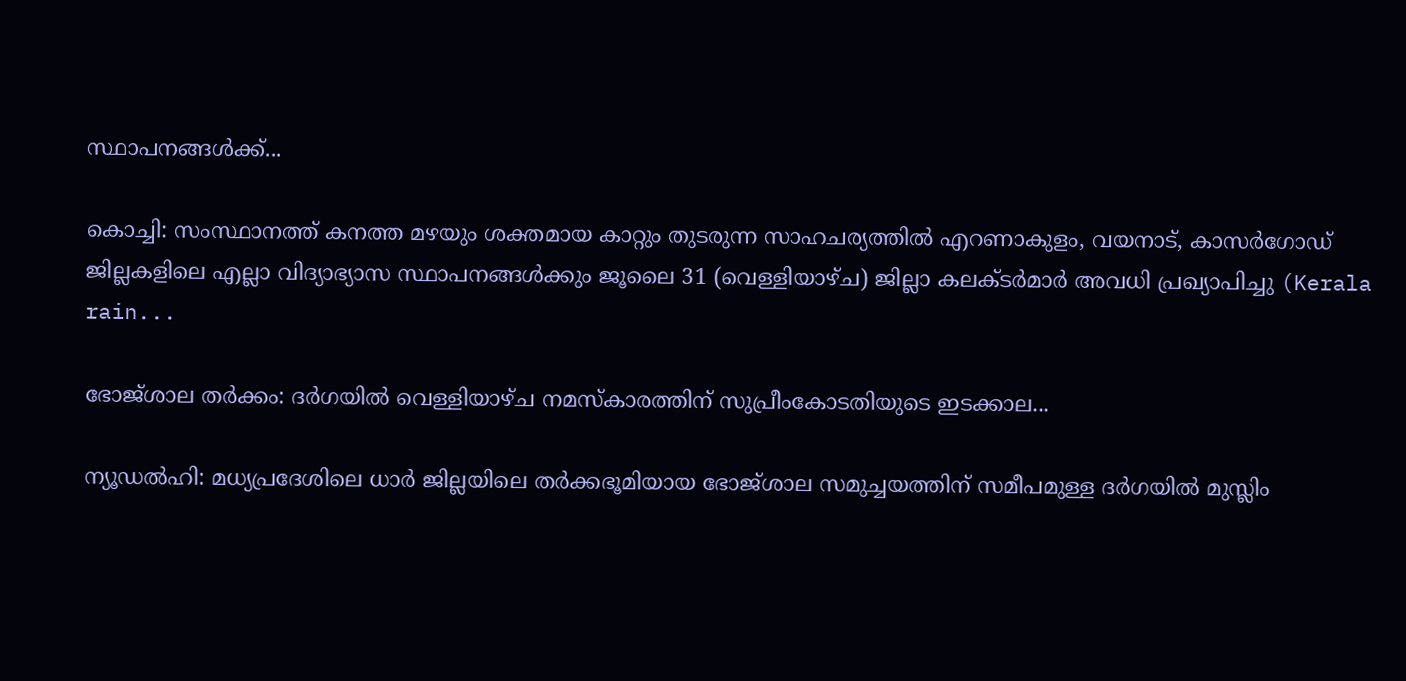സ്ഥാപനങ്ങൾക്ക്...

കൊച്ചി: സംസ്ഥാനത്ത് കനത്ത മഴയും ശക്തമായ കാറ്റും തുടരുന്ന സാഹചര്യത്തിൽ എറണാകുളം, വയനാട്, കാസർഗോഡ് ജില്ലകളിലെ എല്ലാ വിദ്യാഭ്യാസ സ്ഥാപനങ്ങൾക്കും ജൂലൈ 31 (വെള്ളിയാഴ്ച) ജില്ലാ കലക്ടർമാർ അവധി പ്രഖ്യാപിച്ചു (Kerala rain...

ഭോജ്ശാല തർക്കം: ദർഗയിൽ വെള്ളിയാഴ്ച നമസ്‌കാരത്തിന് സുപ്രീംകോടതിയുടെ ഇടക്കാല...

ന്യൂഡൽഹി: മധ്യപ്രദേശിലെ ധാർ ജില്ലയിലെ തർക്കഭൂമിയായ ഭോജ്ശാല സമുച്ചയത്തിന് സമീപമുള്ള ദർഗയിൽ മുസ്ലിം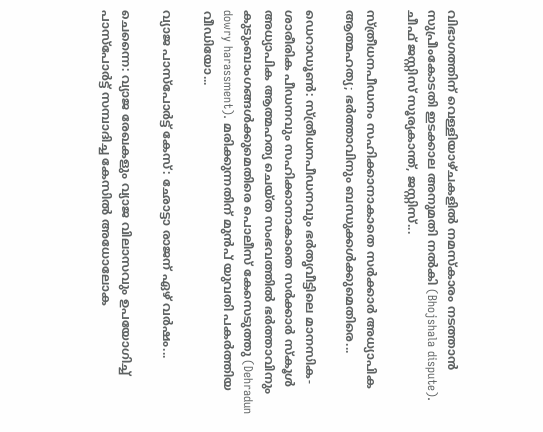വിഭാഗത്തിന് വെള്ളിയാഴ്ചകളിൽ നമസ്‌കാരം നടത്താൻ സുപ്രീംകോടതി ഇടക്കാല അനുമതി നൽകി (Bhojshala dispute). ചീഫ് ജസ്റ്റിസ് സൂര്യകാന്ത്, ജസ്റ്റിസ്...

സ്ത്രീധനപീഡനം സഹിക്കാനാകാതെ സർക്കാർ അധ്യാപിക ആത്മഹത്യ; ഭർത്താവിനും ബന്ധുക്കൾക്കുമെതിരെ...

ഡെറാഡൂൺ: സ്ത്രീധനപീഡനവും ഭർതൃവീട്ടിലെ മാനസിക-ശാരീരിക പീഡനവും സഹിക്കാനാകാതെ സർക്കാർ സ്കൂൾ അധ്യാപിക ആത്മഹത്യ ചെയ്ത സംഭവത്തിൽ ഭർത്താവിനും കുടുംബാംഗങ്ങൾക്കുമെതിരെ പൊലീസ് കേസെടുത്തു (Dehradun dowry harassment). മരിക്കുന്നതിന് മുൻപ് യുവതി പകർത്തിയ വീഡിയോ...

വ്യാജ പാസ്‌പോർട്ട് കേസ്: ഛോട്ടാ രാജന് ഏഴ് വർഷം...

ചെന്നൈ: വ്യാജ രേഖകളും വ്യാജ വിലാസവും ഉപയോഗിച്ച് പാസ്‌പോർട്ട് സമ്പാദിച്ച കേസിൽ അധോലോക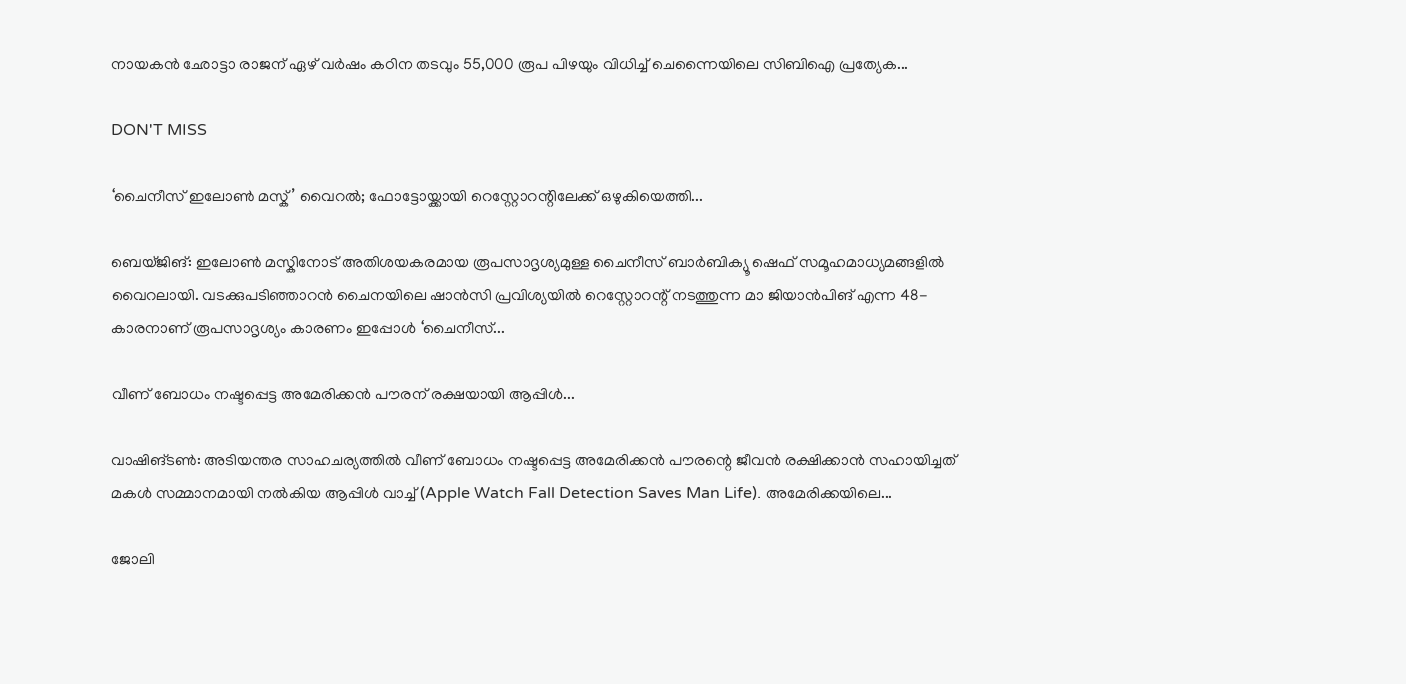നായകൻ ഛോട്ടാ രാജന് ഏഴ് വർഷം കഠിന തടവും 55,000 രൂപ പിഴയും വിധിച്ച് ചെന്നൈയിലെ സിബിഐ പ്രത്യേക...

DON'T MISS

‘ചൈനീസ് ഇലോൺ മസ്ക്’ വൈറൽ; ഫോട്ടോയ്ക്കായി റെസ്റ്റോറന്റിലേക്ക് ഒഴുകിയെത്തി...

ബെയ്ജിങ്: ഇലോൺ മസ്കിനോട് അതിശയകരമായ രൂപസാദൃശ്യമുള്ള ചൈനീസ് ബാർബിക്യൂ ഷെഫ് സമൂഹമാധ്യമങ്ങളിൽ വൈറലായി. വടക്കുപടിഞ്ഞാറൻ ചൈനയിലെ ഷാൻസി പ്രവിശ്യയിൽ റെസ്റ്റോറന്റ് നടത്തുന്ന മാ ജിയാൻപിങ് എന്ന 48-കാരനാണ് രൂപസാദൃശ്യം കാരണം ഇപ്പോൾ ‘ചൈനീസ്...

വീണ് ബോധം നഷ്ടപ്പെട്ട അമേരിക്കൻ പൗരന് രക്ഷയായി ആപ്പിൾ...

വാഷിങ്ടൺ: അടിയന്തര സാഹചര്യത്തിൽ വീണ് ബോധം നഷ്ടപ്പെട്ട അമേരിക്കൻ പൗരന്റെ ജീവൻ രക്ഷിക്കാൻ സഹായിച്ചത് മകൾ സമ്മാനമായി നൽകിയ ആപ്പിൾ വാച്ച് (Apple Watch Fall Detection Saves Man Life). അമേരിക്കയിലെ...

ജോലി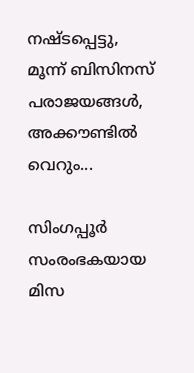നഷ്ടപ്പെട്ടു, മൂന്ന് ബിസിനസ് പരാജയങ്ങൾ, അക്കൗണ്ടിൽ വെറും...

സിംഗപ്പൂർ സംരംഭകയായ മിസ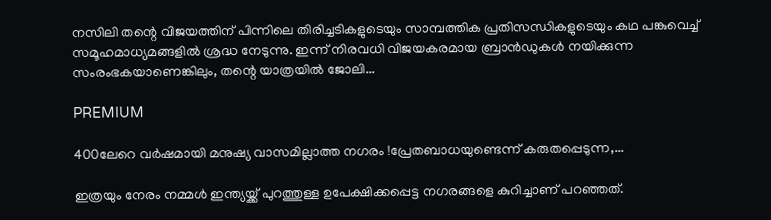നസിലി തന്റെ വിജയത്തിന് പിന്നിലെ തിരിച്ചടികളുടെയും സാമ്പത്തിക പ്രതിസന്ധികളുടെയും കഥ പങ്കുവെച്ച് സമൂഹമാധ്യമങ്ങളിൽ ശ്രദ്ധ നേടുന്നു. ഇന്ന് നിരവധി വിജയകരമായ ബ്രാൻഡുകൾ നയിക്കുന്ന സംരംഭകയാണെങ്കിലും, തന്റെ യാത്രയിൽ ജോലി...

PREMIUM

400ലേറെ വർഷമായി മനുഷ്യ വാസമില്ലാത്ത നഗരം !പ്രേതബാധയുണ്ടെന്ന് കരുതപ്പെടുന്ന,...

ഇത്രയും നേരം നമ്മൾ ഇന്ത്യയ്ക്ക് പുറത്തുള്ള ഉപേക്ഷിക്കപ്പെട്ട നഗരങ്ങളെ കുറിച്ചാണ് പറഞ്ഞത്.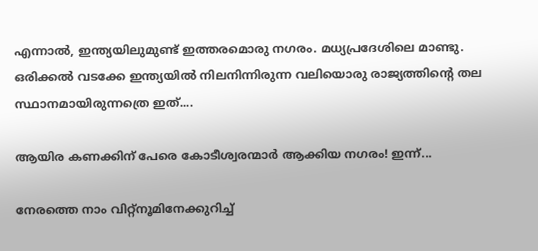എന്നാൽ, ഇന്ത്യയിലുമുണ്ട് ഇത്തരമൊരു നഗരം. മധ്യപ്രദേശിലെ മാണ്ടു. ഒരിക്കൽ വടക്കേ ഇന്ത്യയിൽ നിലനിന്നിരുന്ന വലിയൊരു രാജ്യത്തിന്റെ തല സ്ഥാനമായിരുന്നത്രെ ഇത്....

ആയിര കണക്കിന് പേരെ കോടീശ്വരന്മാർ ആക്കിയ നഗരം! ഇന്ന്...

നേരത്തെ നാം വിറ്റ്നൂമിനേക്കുറിച്ച്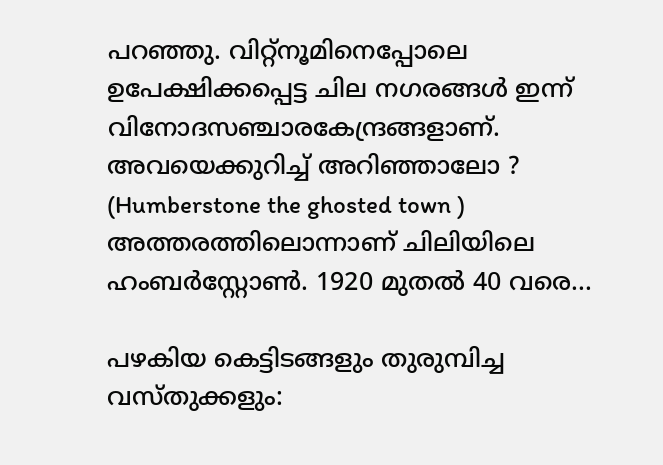പറഞ്ഞു. വിറ്റ്നൂമിനെപ്പോലെ ഉപേക്ഷിക്കപ്പെട്ട ചില നഗരങ്ങൾ ഇന്ന് വിനോദസഞ്ചാരകേന്ദ്രങ്ങളാണ്. അവയെക്കുറിച്ച് അറിഞ്ഞാലോ ? (Humberstone the ghosted town ) അത്തരത്തിലൊന്നാണ് ചിലിയിലെ ഹംബർസ്റ്റോൺ. 1920 മുതൽ 40 വരെ...

പഴകിയ കെട്ടിടങ്ങളും തുരുമ്പിച്ച വസ്തുക്കളും: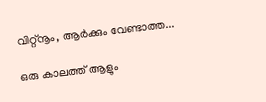വിറ്റ്നൂം, ആർക്കും വേണ്ടാത്ത...

ഒരു കാലത്ത് ആളും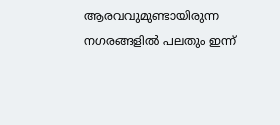ആരവവുമുണ്ടായിരുന്ന നഗരങ്ങളിൽ പലതും ഇന്ന്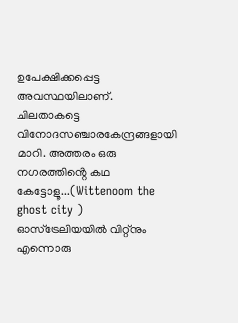ഉപേക്ഷിക്കപ്പെട്ട അവസ്ഥയിലാണ്. ചിലതാകട്ടെ വിനോദസഞ്ചാരകേന്ദ്രങ്ങളായി മാറി. അത്തരം ഒരു നഗരത്തിൻ്റെ കഥ കേട്ടോളൂ...(Wittenoom the ghost city ) ഓസ്ട്രേലിയയിൽ വിറ്റ്നും എന്നൊരു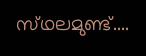സ്‌ഥലമുണ്ട്....